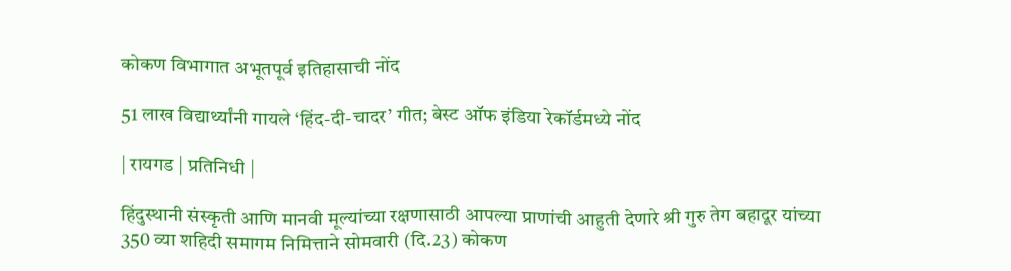कोकण विभागात अभूतपूर्व इतिहासाची नोंद

51 लाख विद्यार्थ्यांनी गायले ‌‘हिंद-दी-चादर’ गीत; बेस्ट ऑफ इंडिया रेकॉर्डमध्ये नोंद

| रायगड | प्रतिनिधी |

हिंदुस्थानी संस्कृती आणि मानवी मूल्यांच्या रक्षणासाठी आपल्या प्राणांची आहुती देणारे श्री गुरु तेग बहादूर यांच्या 350 व्या शहिदी समागम निमित्ताने सोमवारी (दि.23) कोकण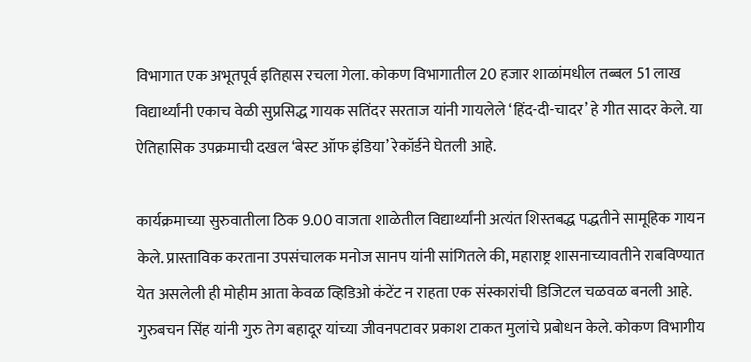विभागात एक अभूतपूर्व इतिहास रचला गेला. कोकण विभागातील 20 हजार शाळांमधील तब्बल 51 लाख विद्यार्थ्यांनी एकाच वेळी सुप्रसिद्ध गायक सतिंदर सरताज यांनी गायलेले ‌‘हिंद-दी-चादर’ हे गीत सादर केले. या ऐतिहासिक उपक्रमाची दखल ‌‘बेस्ट ऑफ इंडिया’ रेकॉर्डने घेतली आहे.

कार्यक्रमाच्या सुरुवातीला ठिक 9.00 वाजता शाळेतील विद्यार्थ्यांनी अत्यंत शिस्तबद्ध पद्धतीने सामूहिक गायन केले. प्रास्ताविक करताना उपसंचालक मनोज सानप यांनी सांगितले की, महाराष्ट्र शासनाच्यावतीने राबविण्यात येत असलेली ही मोहीम आता केवळ व्हिडिओ कंटेंट न राहता एक संस्कारांची डिजिटल चळवळ बनली आहे. गुरुबचन सिंह यांनी गुरु तेग बहादूर यांच्या जीवनपटावर प्रकाश टाकत मुलांचे प्रबोधन केले. कोकण विभागीय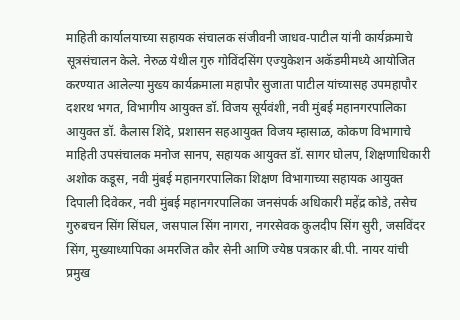माहिती कार्यालयाच्या सहायक संचालक संजीवनी जाधव-पाटील यांनी कार्यक्रमाचे सूत्रसंचालन केले. नेरुळ येथील गुरु गोविंदसिंग एज्युकेशन अकॅडमीमध्ये आयोजित करण्यात आलेल्या मुख्य कार्यक्रमाला महापौर सुजाता पाटील यांच्यासह उपमहापौर दशरथ भगत, विभागीय आयुक्त डॉ. विजय सूर्यवंशी, नवी मुंबई महानगरपालिका आयुक्त डॉ. कैलास शिंदे, प्रशासन सहआयुक्त विजय म्हासाळ, कोकण विभागाचे माहिती उपसंचालक मनोज सानप, सहायक आयुक्त डॉ. सागर घोलप, शिक्षणाधिकारी अशोक कडूस, नवी मुंबई महानगरपालिका शिक्षण विभागाच्या सहायक आयुक्त दिपाली दिवेकर, नवी मुंबई महानगरपालिका जनसंपर्क अधिकारी महेंद्र कोडे, तसेच गुरुबचन सिंग सिंघल, जसपाल सिंग नागरा, नगरसेवक कुलदीप सिंग सुरी, जसविंदर सिंग, मुख्याध्यापिका अमरजित कौर सेनी आणि ज्येष्ठ पत्रकार बी.पी. नायर यांची प्रमुख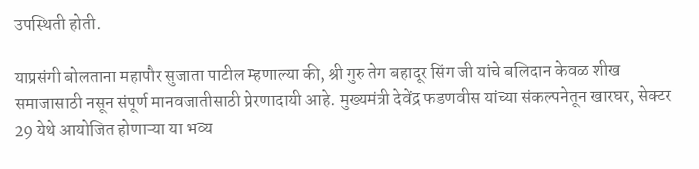उपस्थिती होती.

याप्रसंगी बोलताना महापौर सुजाता पाटील म्हणाल्या की, श्री गुरु तेग बहादूर सिंग जी यांचे बलिदान केवळ शीख समाजासाठी नसून संपूर्ण मानवजातीसाठी प्रेरणादायी आहे. मुख्यमंत्री देवेंद्र फडणवीस यांच्या संकल्पनेतून खारघर, सेक्टर 29 येथे आयोजित होणाऱ्या या भव्य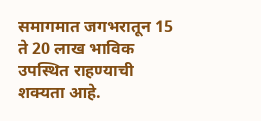समागमात जगभरातून 15 ते 20 लाख भाविक उपस्थित राहण्याची शक्यता आहे.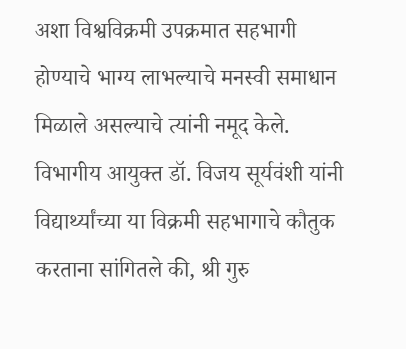अशा विश्वविक्रमी उपक्रमात सहभागी होण्याचे भाग्य लाभल्याचे मनस्वी समाधान मिळाले असल्याचे त्यांनी नमूद केले. विभागीय आयुक्त डॉ. विजय सूर्यवंशी यांनी विद्यार्थ्यांच्या या विक्रमी सहभागाचे कौतुक करताना सांगितले की, श्री गुरु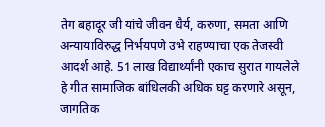तेग बहादूर जी यांचे जीवन धैर्य, करुणा, समता आणि अन्यायाविरुद्ध निर्भयपणे उभे राहण्याचा एक तेजस्वी आदर्श आहे. 51 लाख विद्यार्थ्यांनी एकाच सुरात गायलेले हे गीत सामाजिक बांधिलकी अधिक घट्ट करणारे असून, जागतिक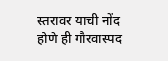स्तरावर याची नोंद होणे ही गौरवास्पद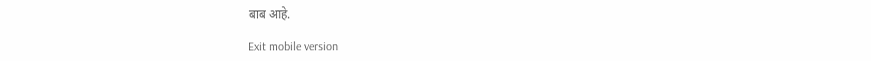बाब आहे.

Exit mobile version